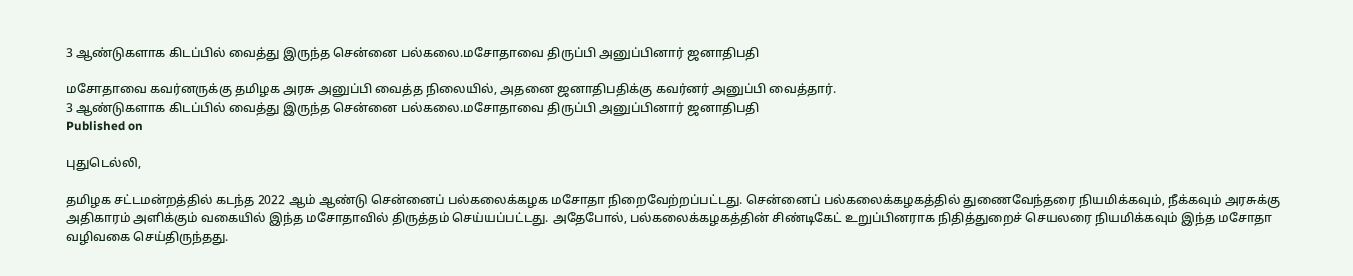3 ஆண்டுகளாக கிடப்பில் வைத்து இருந்த சென்னை பல்கலை.மசோதாவை திருப்பி அனுப்பினார் ஜனாதிபதி

மசோதாவை கவர்னருக்கு தமிழக அரசு அனுப்பி வைத்த நிலையில், அதனை ஜனாதிபதிக்கு கவர்னர் அனுப்பி வைத்தார்.
3 ஆண்டுகளாக கிடப்பில் வைத்து இருந்த சென்னை பல்கலை.மசோதாவை திருப்பி அனுப்பினார் ஜனாதிபதி
Published on

புதுடெல்லி,

தமிழக சட்டமன்றத்தில் கடந்த 2022 ஆம் ஆண்டு சென்னைப் பல்கலைக்கழக மசோதா நிறைவேற்றப்பட்டது. சென்னைப் பல்கலைக்கழகத்தில் துணைவேந்தரை நியமிக்கவும், நீக்கவும் அரசுக்கு அதிகாரம் அளிக்கும் வகையில் இந்த மசோதாவில் திருத்தம் செய்யப்பட்டது. அதேபோல், பல்கலைக்கழகத்தின் சிண்டிகேட் உறுப்பினராக நிதித்துறைச் செயலரை நியமிக்கவும் இந்த மசோதா வழிவகை செய்திருந்தது.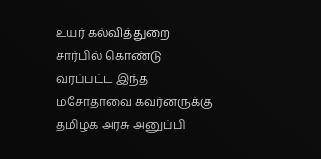உயர் கல்வித்துறை சார்பில் கொண்டு வரப்பட்ட இந்த மசோதாவை கவர்னருக்கு தமிழக அரசு அனுப்பி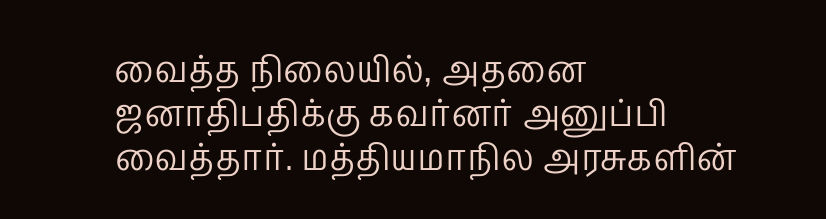வைத்த நிலையில், அதனை ஜனாதிபதிக்கு கவர்னர் அனுப்பி வைத்தார். மத்தியமாநில அரசுகளின்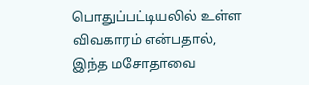பொதுப்பட்டியலில் உள்ள விவகாரம் என்பதால், இந்த மசோதாவை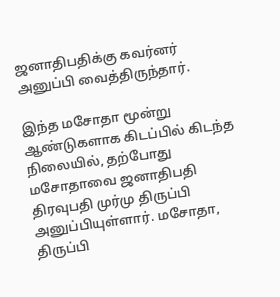ஜனாதிபதிக்கு கவர்னர் அனுப்பி வைத்திருந்தார்.

இந்த மசோதா மூன்று ஆண்டுகளாக கிடப்பில் கிடந்த நிலையில், தற்போது மசோதாவை ஜனாதிபதி திரவுபதி முர்மு திருப்பி அனுப்பியுள்ளார். மசோதா, திருப்பி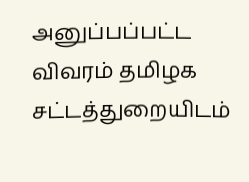அனுப்பப்பட்ட விவரம் தமிழக சட்டத்துறையிடம்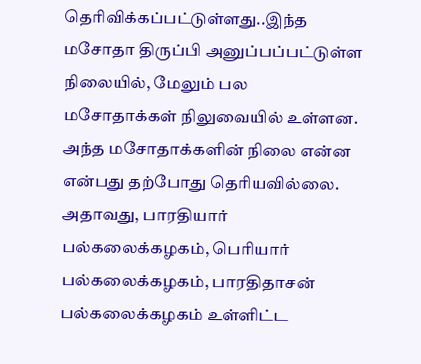தெரிவிக்கப்பட்டுள்ளது..இந்த மசோதா திருப்பி அனுப்பப்பட்டுள்ள நிலையில், மேலும் பல மசோதாக்கள் நிலுவையில் உள்ளன. அந்த மசோதாக்களின் நிலை என்ன என்பது தற்போது தெரியவில்லை. அதாவது, பாரதியார் பல்கலைக்கழகம், பெரியார் பல்கலைக்கழகம், பாரதிதாசன் பல்கலைக்கழகம் உள்ளிட்ட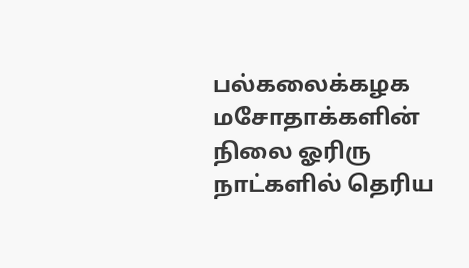பல்கலைக்கழக மசோதாக்களின் நிலை ஓரிரு நாட்களில் தெரிய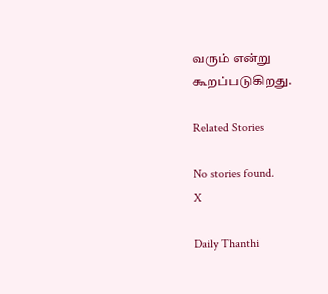வரும் என்று கூறப்படுகிறது.

Related Stories

No stories found.
X

Daily Thanthi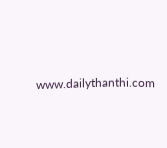www.dailythanthi.com